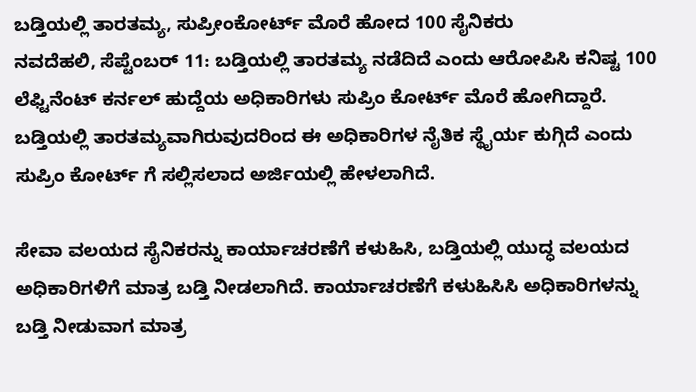ಬಡ್ತಿಯಲ್ಲಿ ತಾರತಮ್ಯ, ಸುಪ್ರೀಂಕೋರ್ಟ್ ಮೊರೆ ಹೋದ 100 ಸೈನಿಕರು
ನವದೆಹಲಿ, ಸೆಪ್ಟೆಂಬರ್ 11: ಬಡ್ತಿಯಲ್ಲಿ ತಾರತಮ್ಯ ನಡೆದಿದೆ ಎಂದು ಆರೋಪಿಸಿ ಕನಿಷ್ಟ 100 ಲೆಫ್ಟಿನೆಂಟ್ ಕರ್ನಲ್ ಹುದ್ದೆಯ ಅಧಿಕಾರಿಗಳು ಸುಪ್ರಿಂ ಕೋರ್ಟ್ ಮೊರೆ ಹೋಗಿದ್ದಾರೆ.
ಬಡ್ತಿಯಲ್ಲಿ ತಾರತಮ್ಯವಾಗಿರುವುದರಿಂದ ಈ ಅಧಿಕಾರಿಗಳ ನೈತಿಕ ಸ್ಥೈರ್ಯ ಕುಗ್ಗಿದೆ ಎಂದು ಸುಪ್ರಿಂ ಕೋರ್ಟ್ ಗೆ ಸಲ್ಲಿಸಲಾದ ಅರ್ಜಿಯಲ್ಲಿ ಹೇಳಲಾಗಿದೆ.

ಸೇವಾ ವಲಯದ ಸೈನಿಕರನ್ನು ಕಾರ್ಯಾಚರಣೆಗೆ ಕಳುಹಿಸಿ, ಬಡ್ತಿಯಲ್ಲಿ ಯುದ್ಧ ವಲಯದ ಅಧಿಕಾರಿಗಳಿಗೆ ಮಾತ್ರ ಬಡ್ತಿ ನೀಡಲಾಗಿದೆ. ಕಾರ್ಯಾಚರಣೆಗೆ ಕಳುಹಿಸಿಸಿ ಅಧಿಕಾರಿಗಳನ್ನು ಬಡ್ತಿ ನೀಡುವಾಗ ಮಾತ್ರ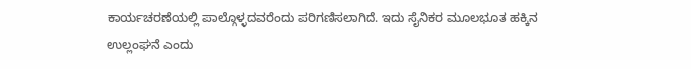ಕಾರ್ಯಚರಣೆಯಲ್ಲಿ ಪಾಲ್ಗೊಳ್ಳದವರೆಂದು ಪರಿಗಣಿಸಲಾಗಿದೆ. ಇದು ಸೈನಿಕರ ಮೂಲಭೂತ ಹಕ್ಕಿನ ಉಲ್ಲಂಘನೆ ಎಂದು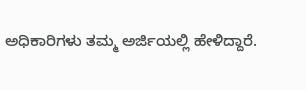ಅಧಿಕಾರಿಗಳು ತಮ್ಮ ಅರ್ಜಿಯಲ್ಲಿ ಹೇಳಿದ್ದಾರೆ.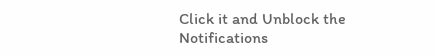Click it and Unblock the Notifications